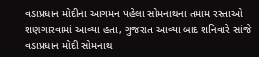વડાપ્રધાન મોદીના આગમન પહેલા સોમનાથના તમામ રસ્તાઓ શણગારવામાં આવ્યા હતા, ગુજરાત આવ્યા બાદ શનિવારે સાંજે વડાપ્રધાન મોદી સોમનાથ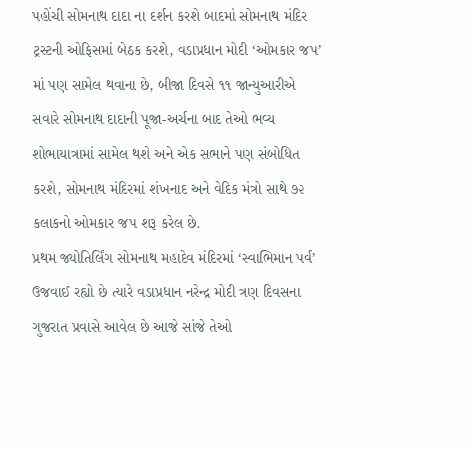પહોંચી સોમનાથ દાદા ના દર્શન કરશે બાદમાં સોમનાથ મંદિર ટ્રસ્ટની ઓફિસમાં બેઠક કરશે, વડાપ્રધાન મોદી ‘ઓમકાર જપ’ માં પણ સામેલ થવાના છે, બીજા દિવસે ૧૧ જાન્યુઆરીએ સવારે સોમનાથ દાદાની પૂજા-અર્ચના બાદ તેઓ ભવ્ય શોભાયાત્રામાં સામેલ થશે અને એક સભાને પણ સંબોધિત કરશે, સોમનાથ મંદિરમાં શંખનાદ અને વેદિક મંત્રો સાથે ૭૨ કલાકનો ઓમકાર જપ શરૂ કરેલ છે.
પ્રથમ જ્યોતિર્લિંગ સોમનાથ મહાદેવ મંદિરમાં ‘સ્વાભિમાન પર્વ’ ઉજવાઈ રહ્યો છે ત્યારે વડાપ્રધાન નરેન્દ્ર મોદી ત્રણ દિવસના ગુજરાત પ્રવાસે આવેલ છે આજે સાંજે તેઓ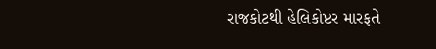રાજકોટથી હેલિકોપ્ટર મારફતે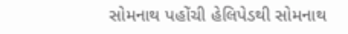સોમનાથ પહોંચી હેલિપેડથી સોમનાથ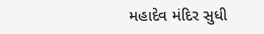મહાદેવ મંદિર સુધી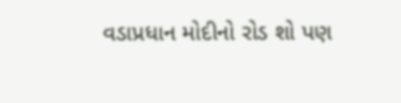વડાપ્રધાન મોદીનો રોડ શો પણ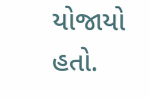યોજાયો હતો.